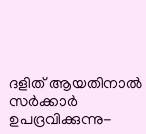ദളിത് ആയതിനാല്‍ സര്‍ക്കാര്‍ ഉപദ്രവിക്കുന്നു-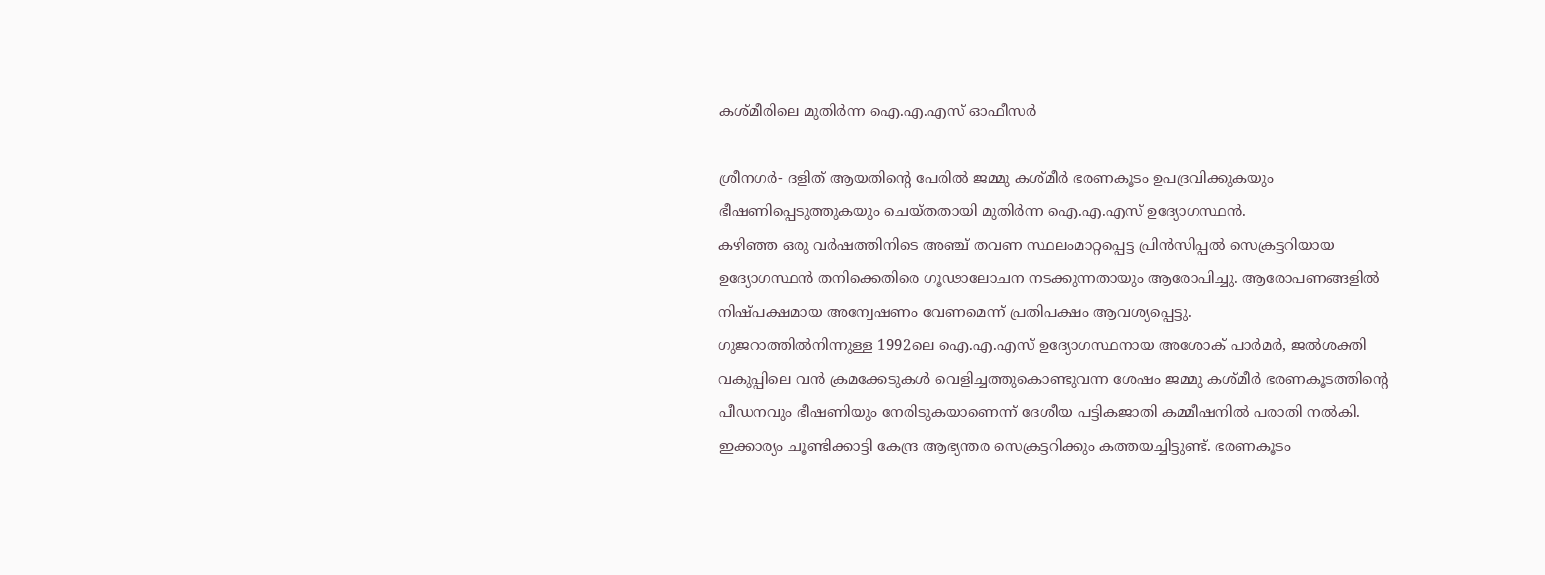കശ്മീരിലെ മുതിര്‍ന്ന ഐ.എ.എസ് ഓഫീസര്‍

ശ്രീനഗര്‍- ദളിത് ആയതിന്റെ പേരില്‍ ജമ്മു കശ്മീര്‍ ഭരണകൂടം ഉപദ്രവിക്കുകയും ഭീഷണിപ്പെടുത്തുകയും ചെയ്തതായി മുതിര്‍ന്ന ഐ.എ.എസ് ഉദ്യോഗസ്ഥന്‍.
കഴിഞ്ഞ ഒരു വര്‍ഷത്തിനിടെ അഞ്ച് തവണ സ്ഥലംമാറ്റപ്പെട്ട പ്രിന്‍സിപ്പല്‍ സെക്രട്ടറിയായ ഉദ്യോഗസ്ഥന്‍ തനിക്കെതിരെ ഗൂഢാലോചന നടക്കുന്നതായും ആരോപിച്ചു. ആരോപണങ്ങളില്‍ നിഷ്പക്ഷമായ അന്വേഷണം വേണമെന്ന് പ്രതിപക്ഷം ആവശ്യപ്പെട്ടു.
ഗുജറാത്തില്‍നിന്നുള്ള 1992ലെ ഐ.എ.എസ് ഉദ്യോഗസ്ഥനായ അശോക് പാര്‍മര്‍, ജല്‍ശക്തി വകുപ്പിലെ വന്‍ ക്രമക്കേടുകള്‍ വെളിച്ചത്തുകൊണ്ടുവന്ന ശേഷം ജമ്മു കശ്മീര്‍ ഭരണകൂടത്തിന്റെ പീഡനവും ഭീഷണിയും നേരിടുകയാണെന്ന് ദേശീയ പട്ടികജാതി കമ്മീഷനില്‍ പരാതി നല്‍കി.
ഇക്കാര്യം ചൂണ്ടിക്കാട്ടി കേന്ദ്ര ആഭ്യന്തര സെക്രട്ടറിക്കും കത്തയച്ചിട്ടുണ്ട്. ഭരണകൂടം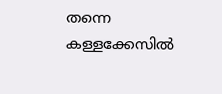തന്നെ കള്ളക്കേസില്‍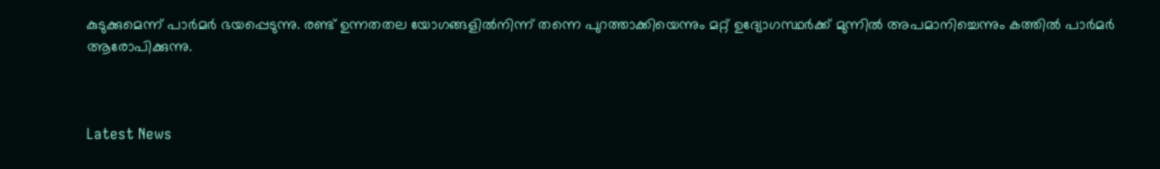കുടുക്കുമെന്ന് പാര്‍മര്‍ ഭയപ്പെടുന്നു. രണ്ട് ഉന്നതതല യോഗങ്ങളില്‍നിന്ന് തന്നെ പുറത്താക്കിയെന്നും മറ്റ് ഉദ്യോഗസ്ഥര്‍ക്ക് മുന്നില്‍ അപമാനിച്ചെന്നും കത്തില്‍ പാര്‍മര്‍ ആരോപിക്കുന്നു.



Latest News